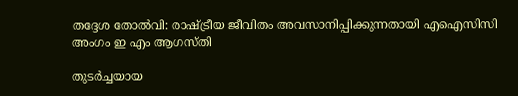തദ്ദേശ തോല്‍വി: രാഷ്ട്രീയ ജീവിതം അവസാനിപ്പിക്കുന്നതായി എഐസിസി അംഗം ഇ എം ആഗസ്തി

തുടര്‍ച്ചയായ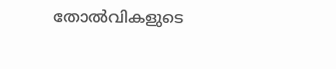തോല്‍വികളുടെ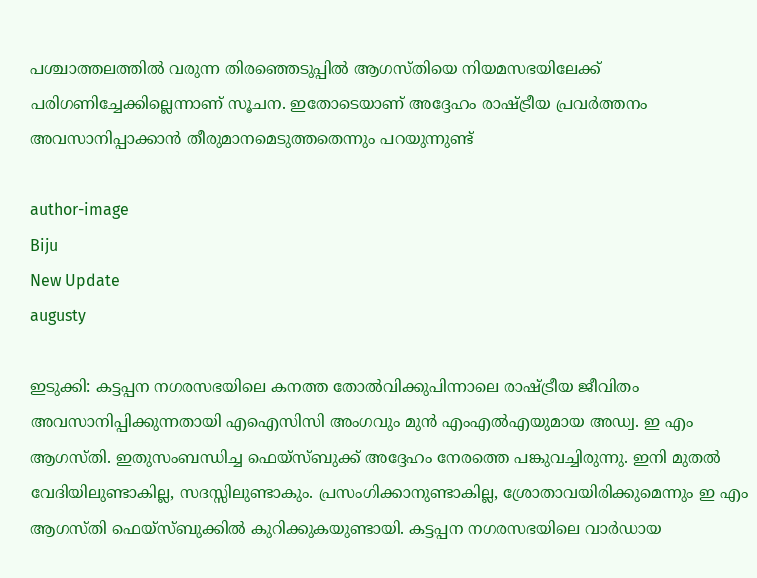പശ്ചാത്തലത്തില്‍ വരുന്ന തിരഞ്ഞെടുപ്പില്‍ ആഗസ്തിയെ നിയമസഭയിലേക്ക് പരിഗണിച്ചേക്കില്ലെന്നാണ് സൂചന. ഇതോടെയാണ് അദ്ദേഹം രാഷ്ട്രീയ പ്രവര്‍ത്തനം അവസാനിപ്പാക്കാന്‍ തീരുമാനമെടുത്തതെന്നും പറയുന്നുണ്ട്

author-image
Biju
New Update
augusty

ഇടുക്കി: കട്ടപ്പന നഗരസഭയിലെ കനത്ത തോല്‍വിക്കുപിന്നാലെ രാഷ്ട്രീയ ജീവിതം അവസാനിപ്പിക്കുന്നതായി എഐസിസി അംഗവും മുന്‍ എംഎല്‍എയുമായ അഡ്വ. ഇ എം ആഗസ്തി. ഇതുസംബന്ധിച്ച ഫെയ്സ്ബുക്ക് അദ്ദേഹം നേരത്തെ പങ്കുവച്ചിരുന്നു. ഇനി മുതല്‍ വേദിയിലുണ്ടാകില്ല, സദസ്സിലുണ്ടാകും. പ്രസംഗിക്കാനുണ്ടാകില്ല, ശ്രോതാവയിരിക്കുമെന്നും ഇ എം ആഗസ്തി ഫെയ്സ്ബുക്കില്‍ കുറിക്കുകയുണ്ടായി. കട്ടപ്പന നഗരസഭയിലെ വാര്‍ഡായ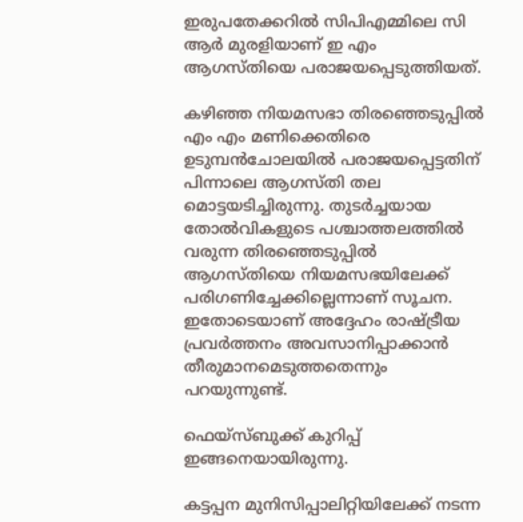ഇരുപതേക്കറില്‍ സിപിഎമ്മിലെ സി ആര്‍ മുരളിയാണ് ഇ എം ആഗസ്തിയെ പരാജയപ്പെടുത്തിയത്.

കഴിഞ്ഞ നിയമസഭാ തിരഞ്ഞെടുപ്പില്‍ എം എം മണിക്കെതിരെ ഉടുമ്പന്‍ചോലയില്‍ പരാജയപ്പെട്ടതിന് പിന്നാലെ ആഗസ്തി തല മൊട്ടയടിച്ചിരുന്നു. തുടര്‍ച്ചയായ തോല്‍വികളുടെ പശ്ചാത്തലത്തില്‍ വരുന്ന തിരഞ്ഞെടുപ്പില്‍ ആഗസ്തിയെ നിയമസഭയിലേക്ക് പരിഗണിച്ചേക്കില്ലെന്നാണ് സൂചന. ഇതോടെയാണ് അദ്ദേഹം രാഷ്ട്രീയ പ്രവര്‍ത്തനം അവസാനിപ്പാക്കാന്‍ തീരുമാനമെടുത്തതെന്നും പറയുന്നുണ്ട്.

ഫെയ്‌സ്ബുക്ക് കുറിപ്പ് ഇങ്ങനെയായിരുന്നു.

കട്ടപ്പന മുനിസിപ്പാലിറ്റിയിലേക്ക് നടന്ന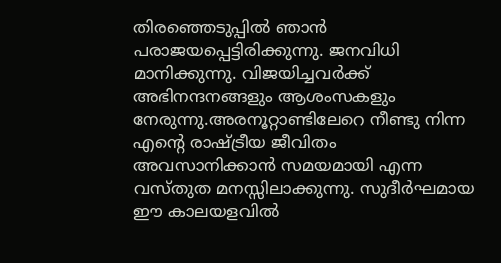തിരഞ്ഞെടുപ്പില്‍ ഞാന്‍ പരാജയപ്പെട്ടിരിക്കുന്നു. ജനവിധി മാനിക്കുന്നു. വിജയിച്ചവര്‍ക്ക് അഭിനന്ദനങ്ങളും ആശംസകളും നേരുന്നു.അരനൂറ്റാണ്ടിലേറെ നീണ്ടു നിന്ന എന്റെ രാഷ്ട്രീയ ജീവിതം അവസാനിക്കാന്‍ സമയമായി എന്ന വസ്തുത മനസ്സിലാക്കുന്നു. സുദീര്‍ഘമായ ഈ കാലയളവില്‍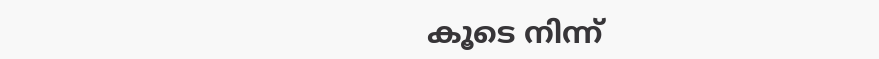കൂടെ നിന്ന്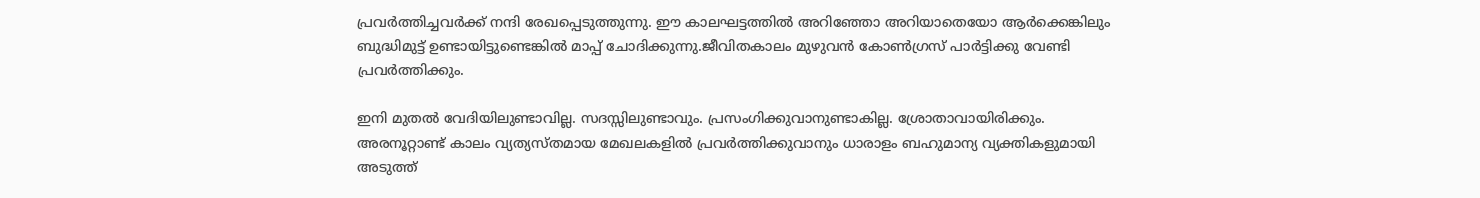പ്രവര്‍ത്തിച്ചവര്‍ക്ക് നന്ദി രേഖപ്പെടുത്തുന്നു. ഈ കാലഘട്ടത്തില്‍ അറിഞ്ഞോ അറിയാതെയോ ആര്‍ക്കെങ്കിലും ബുദ്ധിമുട്ട് ഉണ്ടായിട്ടുണ്ടെങ്കില്‍ മാപ്പ് ചോദിക്കുന്നു.ജീവിതകാലം മുഴുവന്‍ കോണ്‍ഗ്രസ് പാര്‍ട്ടിക്കു വേണ്ടി പ്രവര്‍ത്തിക്കും.

ഇനി മുതല്‍ വേദിയിലുണ്ടാവില്ല. സദസ്സിലുണ്ടാവും. പ്രസംഗിക്കുവാനുണ്ടാകില്ല. ശ്രോതാവായിരിക്കും. അരനൂറ്റാണ്ട് കാലം വ്യത്യസ്തമായ മേഖലകളില്‍ പ്രവര്‍ത്തിക്കുവാനും ധാരാളം ബഹുമാന്യ വ്യക്തികളുമായി അടുത്ത്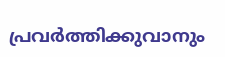പ്രവര്‍ത്തിക്കുവാനും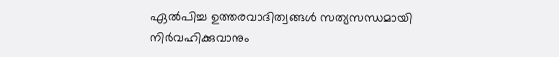ഏല്‍പിച്ച ഉത്തരവാദിത്വങ്ങള്‍ സത്യസന്ധമായി നിര്‍വഹിക്കുവാനും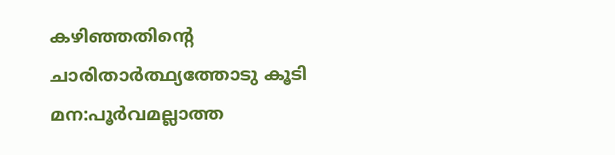കഴിഞ്ഞതിന്റെ ചാരിതാര്‍ത്ഥ്യത്തോടു കൂടി മന:പൂര്‍വമല്ലാത്ത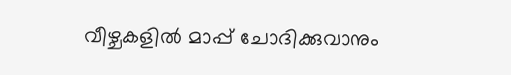വീഴ്ചകളില്‍ മാപ്പ് ചോദിക്കുവാനും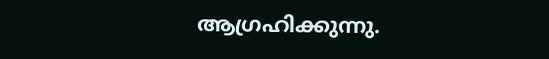ആഗ്രഹിക്കുന്നു.